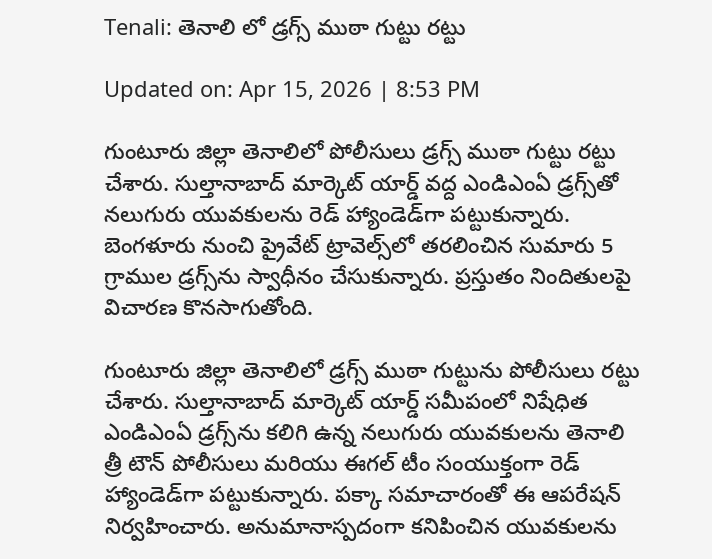Tenali: తెనాలి లో డ్రగ్స్ ముఠా గుట్టు రట్టు

Updated on: Apr 15, 2026 | 8:53 PM

గుంటూరు జిల్లా తెనాలిలో పోలీసులు డ్రగ్స్ ముఠా గుట్టు రట్టు చేశారు. సుల్తానాబాద్ మార్కెట్ యార్డ్ వద్ద ఎండిఎంఏ డ్రగ్స్‌తో నలుగురు యువకులను రెడ్ హ్యాండెడ్‌గా పట్టుకున్నారు. బెంగళూరు నుంచి ప్రైవేట్ ట్రావెల్స్‌లో తరలించిన సుమారు 5 గ్రాముల డ్రగ్స్‌ను స్వాధీనం చేసుకున్నారు. ప్రస్తుతం నిందితులపై విచారణ కొనసాగుతోంది.

గుంటూరు జిల్లా తెనాలిలో డ్రగ్స్ ముఠా గుట్టును పోలీసులు రట్టు చేశారు. సుల్తానాబాద్ మార్కెట్ యార్డ్ సమీపంలో నిషేధిత ఎండిఎంఏ డ్రగ్స్‌ను కలిగి ఉన్న నలుగురు యువకులను తెనాలి త్రీ టౌన్ పోలీసులు మరియు ఈగల్ టీం సంయుక్తంగా రెడ్ హ్యాండెడ్‌గా పట్టుకున్నారు. పక్కా సమాచారంతో ఈ ఆపరేషన్ నిర్వహించారు. అనుమానాస్పదంగా కనిపించిన యువకులను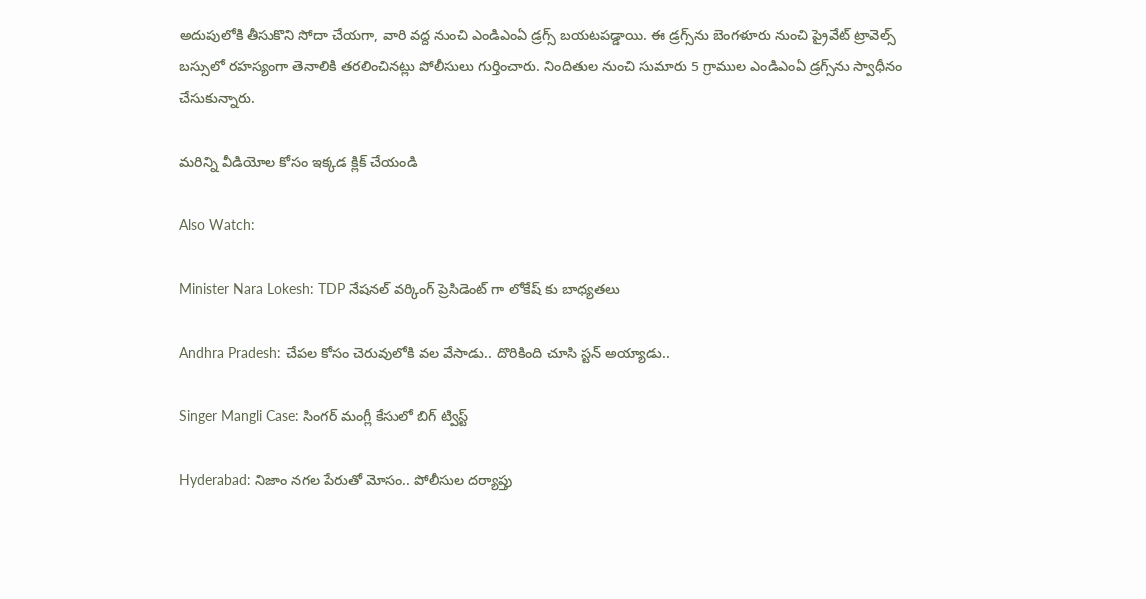అదుపులోకి తీసుకొని సోదా చేయగా, వారి వద్ద నుంచి ఎండిఎంఏ డ్రగ్స్ బయటపడ్డాయి. ఈ డ్రగ్స్‌ను బెంగళూరు నుంచి ప్రైవేట్ ట్రావెల్స్ బస్సులో రహస్యంగా తెనాలికి తరలించినట్లు పోలీసులు గుర్తించారు. నిందితుల నుంచి సుమారు 5 గ్రాముల ఎండిఎంఏ డ్రగ్స్‌ను స్వాధీనం చేసుకున్నారు.

మరిన్ని వీడియోల కోసం ఇక్కడ క్లిక్ చేయండి

Also Watch:

Minister Nara Lokesh: TDP నేషనల్ వర్కింగ్ ప్రెసిడెంట్ గా లోకేష్ కు బాధ్యతలు

Andhra Pradesh: చేపల కోసం చెరువులోకి వల వేసాడు.. దొరికింది చూసి స్టన్ అయ్యాడు..

Singer Mangli Case: సింగర్ మంగ్లీ కేసులో బిగ్ ట్విస్ట్

Hyderabad: నిజాం నగల పేరుతో మోసం.. పోలీసుల దర్యాప్తు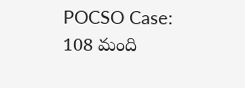POCSO Case: 108 మంది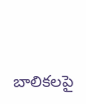బాలికలపై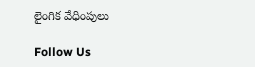లైంగిక వేధింపులు

Follow Us